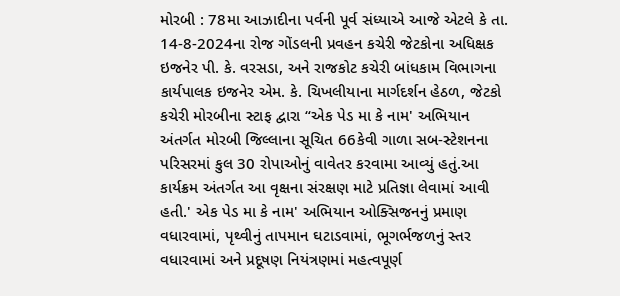મોરબી : 78મા આઝાદીના પર્વની પૂર્વ સંધ્યાએ આજે એટલે કે તા. 14-8-2024ના રોજ ગોંડલની પ્રવહન કચેરી જેટકોના અધિક્ષક ઇજનેર પી. કે. વરસડા, અને રાજકોટ કચેરી બાંધકામ વિભાગના કાર્યપાલક ઇજનેર એમ. કે. ચિખલીયાના માર્ગદર્શન હેઠળ, જેટકો કચેરી મોરબીના સ્ટાફ દ્વારા “એક પેડ મા કે નામ' અભિયાન અંતર્ગત મોરબી જિલ્લાના સૂચિત 66કેવી ગાળા સબ-સ્ટેશનના પરિસરમાં કુલ 30 રોપાઓનું વાવેતર કરવામા આવ્યું હતું.આ કાર્યક્રમ અંતર્ગત આ વૃક્ષના સંરક્ષણ માટે પ્રતિજ્ઞા લેવામાં આવી હતી.' એક પેડ મા કે નામ' અભિયાન ઓક્સિજનનું પ્રમાણ વધારવામાં, પૃથ્વીનું તાપમાન ઘટાડવામાં, ભૂગર્ભજળનું સ્તર વધારવામાં અને પ્રદૂષણ નિયંત્રણમાં મહત્વપૂર્ણ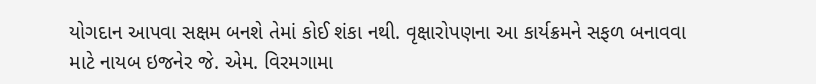યોગદાન આપવા સક્ષમ બનશે તેમાં કોઈ શંકા નથી. વૃક્ષારોપણના આ કાર્યક્રમને સફળ બનાવવા માટે નાયબ ઇજનેર જે. એમ. વિરમગામા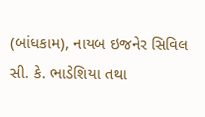(બાંધકામ), નાયબ ઇજનેર સિવિલ સી. કે. ભાડેશિયા તથા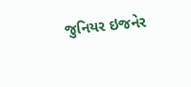જુનિયર ઇજનેર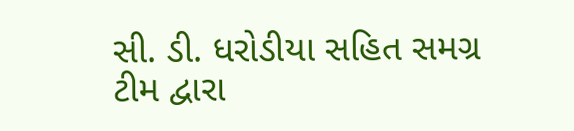સી. ડી. ધરોડીયા સહિત સમગ્ર ટીમ દ્વારા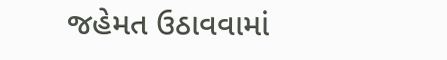જહેમત ઉઠાવવામાં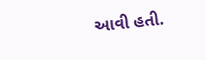આવી હતી.